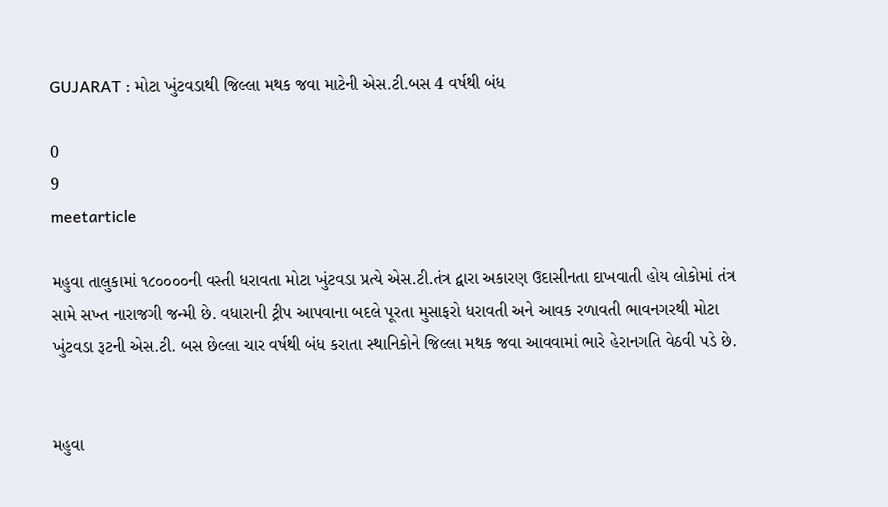GUJARAT : મોટા ખુંટવડાથી જિલ્લા મથક જવા માટેની એસ.ટી.બસ 4 વર્ષથી બંધ

0
9
meetarticle

મહુવા તાલુકામાં ૧૮૦૦૦૦ની વસ્તી ધરાવતા મોટા ખુંટવડા પ્રત્યે એસ.ટી.તંત્ર દ્વારા અકારણ ઉદાસીનતા દાખવાતી હોય લોકોમાં તંત્ર સામે સખ્ત નારાજગી જન્મી છે. વધારાની ટ્રીપ આપવાના બદલે પૂરતા મુસાફરો ધરાવતી અને આવક રળાવતી ભાવનગરથી મોટા ખુંટવડા રૂટની એસ.ટી. બસ છેલ્લા ચાર વર્ષથી બંધ કરાતા સ્થાનિકોને જિલ્લા મથક જવા આવવામાં ભારે હેરાનગતિ વેઠવી પડે છે.


મહુવા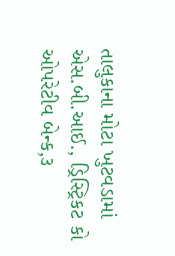તાલુકાના મોટા ખુટવડામાં એસ.બી.આઈ., ડ્રિસ્ટ્રિકટ કો ઓપરેટીવ બેન્ક,૩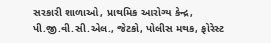સરકારી શાળાઓ, પ્રાથમિક આરોગ્ય કેન્દ્ર, પી.જી.વી.સી.એલ., જેટકો, પોલીસ મથક, ફોરેસ્ટ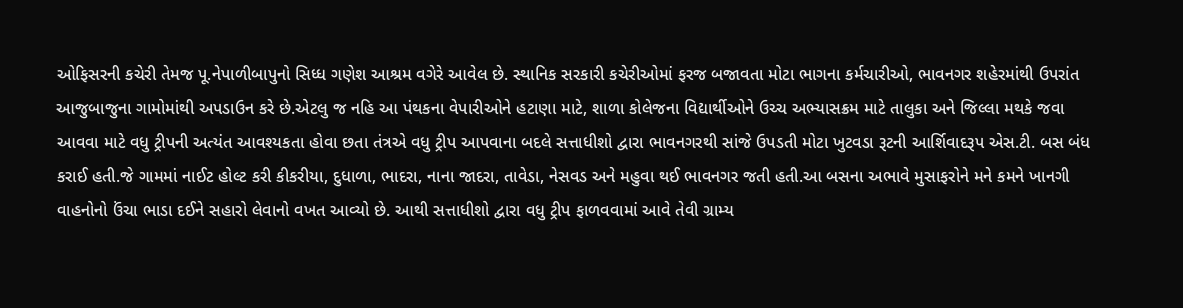ઓફિસરની કચેરી તેમજ પૂ.નેપાળીબાપુનો સિધ્ધ ગણેશ આશ્રમ વગેરે આવેલ છે. સ્થાનિક સરકારી કચેરીઓમાં ફરજ બજાવતા મોટા ભાગના કર્મચારીઓ, ભાવનગર શહેરમાંથી ઉપરાંત આજુબાજુના ગામોમાંથી અપડાઉન કરે છે.એટલુ જ નહિ આ પંથકના વેપારીઓને હટાણા માટે, શાળા કોલેજના વિદ્યાર્થીઓને ઉચ્ચ અભ્યાસક્રમ માટે તાલુકા અને જિલ્લા મથકે જવા આવવા માટે વધુ ટ્રીપની અત્યંત આવશ્યકતા હોવા છતા તંત્રએ વધુ ટ્રીપ આપવાના બદલે સત્તાધીશો દ્વારા ભાવનગરથી સાંજે ઉપડતી મોટા ખુટવડા રૂટની આર્શિવાદરૂપ એસ.ટી. બસ બંધ કરાઈ હતી.જે ગામમાં નાઈટ હોલ્ટ કરી કીકરીયા, દુધાળા, ભાદરા, નાના જાદરા, તાવેડા, નેસવડ અને મહુવા થઈ ભાવનગર જતી હતી.આ બસના અભાવે મુસાફરોને મને કમને ખાનગી વાહનોનો ઉંચા ભાડા દઈને સહારો લેવાનો વખત આવ્યો છે. આથી સત્તાધીશો દ્વારા વધુ ટ્રીપ ફાળવવામાં આવે તેવી ગ્રામ્ય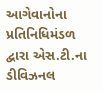આગેવાનોના પ્રતિનિધિમંડળ દ્વારા એસ.ટી.ના ડીવિઝનલ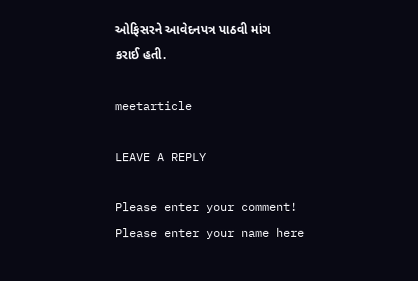ઓફિસરને આવેદનપત્ર પાઠવી માંગ કરાઈ હતી.

meetarticle

LEAVE A REPLY

Please enter your comment!
Please enter your name here